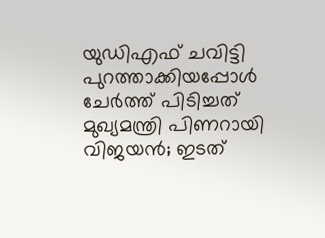യുഡിഎഫ് ചവിട്ടി പുറത്താക്കിയപ്പോൾ ചേർത്ത് പിടിച്ചത് മുഖ്യമന്ത്രി പിണറായി വിജയൻ; ഇടത്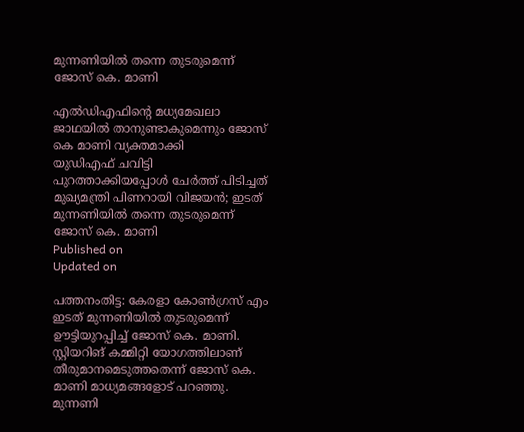മുന്നണിയിൽ തന്നെ തുടരുമെന്ന് ജോസ് കെ. മാണി

എൽഡിഎഫിൻ്റെ മധ്യമേഖലാ ജാഥയിൽ താനുണ്ടാകുമെന്നും ജോസ് കെ മാണി വ്യക്തമാക്കി
യുഡിഎഫ് ചവിട്ടി പുറത്താക്കിയപ്പോൾ ചേർത്ത് പിടിച്ചത് മുഖ്യമന്ത്രി പിണറായി വിജയൻ; ഇടത് മുന്നണിയിൽ തന്നെ തുടരുമെന്ന് ജോസ് കെ. മാണി
Published on
Updated on

പത്തനംതിട്ട: കേരളാ കോൺഗ്രസ് എം ഇടത് മുന്നണിയിൽ തുടരുമെന്ന് ഊട്ടിയുറപ്പിച്ച് ജോസ് കെ. മാണി. സ്റ്റിയറിങ് കമ്മിറ്റി യോഗത്തിലാണ് തീരുമാനമെടുത്തതെന്ന് ജോസ് കെ. മാണി മാധ്യമങ്ങളോട് പറഞ്ഞു. മുന്നണി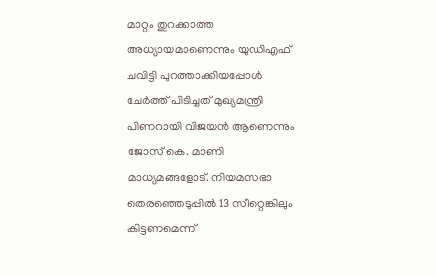മാറ്റം തുറക്കാത്ത അധ്യായമാണെന്നും യുഡിഎഫ് ചവിട്ടി പുറത്താക്കിയപ്പോൾ ചേർത്ത് പിടിച്ചത് മുഖ്യമന്ത്രി പിണറായി വിജയൻ ആണെന്നും ജോസ് കെ. മാണി മാധ്യമങ്ങളോട്. നിയമസഭാ തെരഞ്ഞെടുപ്പിൽ 13 സീറ്റെങ്കിലും കിട്ടണമെന്ന്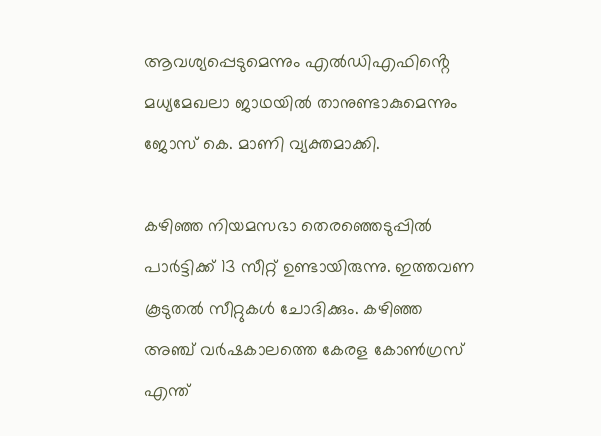ആവശ്യപ്പെടുമെന്നും എൽഡിഎഫിൻ്റെ മധ്യമേഖലാ ജാഥയിൽ താനുണ്ടാകുമെന്നും ജോസ് കെ. മാണി വ്യക്തമാക്കി.

കഴിഞ്ഞ നിയമസഭാ തെരഞ്ഞെടുപ്പിൽ പാർട്ടിക്ക് 13 സീറ്റ് ഉണ്ടായിരുന്നു. ഇത്തവണ കൂടുതൽ സീറ്റുകൾ ചോദിക്കും. കഴിഞ്ഞ അഞ്ച് വർഷകാലത്തെ കേരള കോൺഗ്രസ് എന്ത്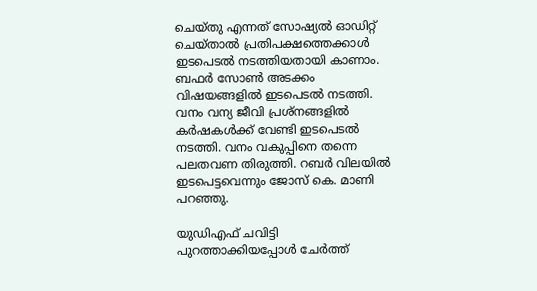ചെയ്തു എന്നത് സോഷ്യൽ ഓഡിറ്റ് ചെയ്താൽ പ്രതിപക്ഷത്തെക്കാൾ ഇടപെടൽ നടത്തിയതായി കാണാം. ബഫർ സോൺ അടക്കം വിഷയങ്ങളിൽ ഇടപെടൽ നടത്തി. വനം വന്യ ജീവി പ്രശ്നങ്ങളിൽ കർഷകൾക്ക് വേണ്ടി ഇടപെടൽ നടത്തി. വനം വകുപ്പിനെ തന്നെ പലതവണ തിരുത്തി. റബർ വിലയിൽ ഇടപെട്ടവെന്നും ജോസ് കെ. മാണി പറഞ്ഞു.

യുഡിഎഫ് ചവിട്ടി പുറത്താക്കിയപ്പോൾ ചേർത്ത്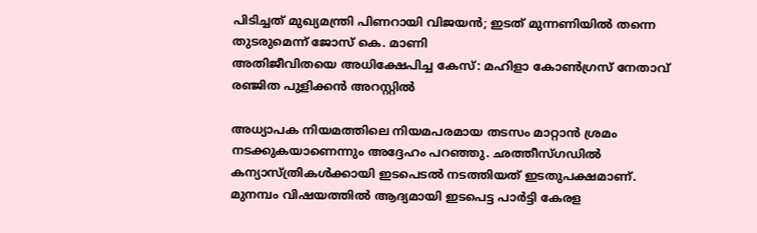പിടിച്ചത് മുഖ്യമന്ത്രി പിണറായി വിജയൻ; ഇടത് മുന്നണിയിൽ തന്നെ തുടരുമെന്ന് ജോസ് കെ. മാണി
അതിജീവിതയെ അധിക്ഷേപിച്ച കേസ്: മഹിളാ കോൺഗ്രസ്‌ നേതാവ് രഞ്ജിത പുളിക്കൻ അറസ്റ്റിൽ

അധ്യാപക നിയമത്തിലെ നിയമപരമായ തടസം മാറ്റാൻ ശ്രമം നടക്കുകയാണെന്നും അദ്ദേഹം പറഞ്ഞു. ഛത്തീസ്ഗഡിൽ കന്യാസ്ത്രികൾക്കായി ഇടപെടൽ നടത്തിയത് ഇടതുപക്ഷമാണ്. മുനമ്പം വിഷയത്തിൽ ആദ്യമായി ഇടപെട്ട പാർട്ടി കേരള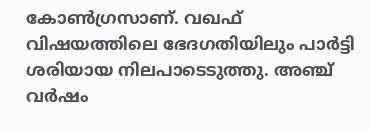കോൺഗ്രസാണ്. വഖഫ് വിഷയത്തിലെ ഭേദഗതിയിലും പാർട്ടി ശരിയായ നിലപാടെടുത്തു. അഞ്ച് വർഷം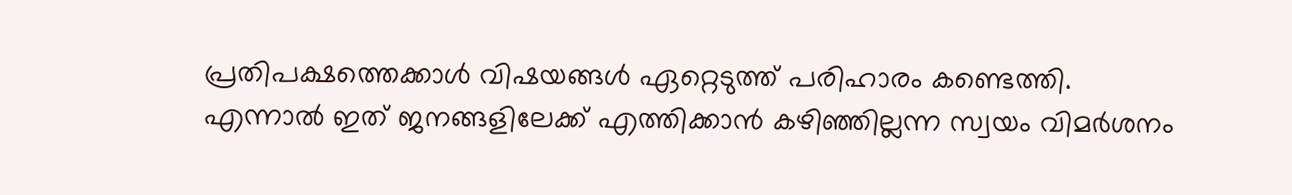പ്രതിപക്ഷത്തെക്കാൾ വിഷയങ്ങൾ ഏറ്റെടുത്ത് പരിഹാരം കണ്ടെത്തി. എന്നാൽ ഇത് ജനങ്ങളിലേക്ക് എത്തിക്കാൻ കഴിഞ്ഞില്ലന്ന സ്വയം വിമർശനം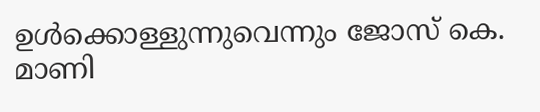ഉൾക്കൊള്ളുന്നുവെന്നും ജോസ് കെ. മാണി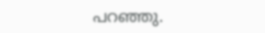പറ‍ഞ്ഞു.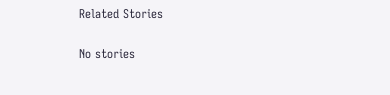Related Stories

No stories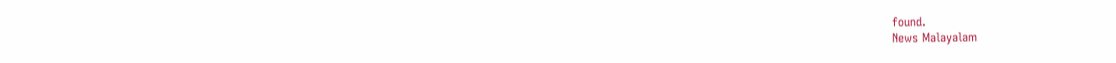found.
News Malayalam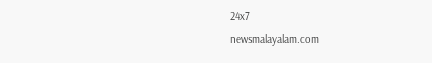24x7
newsmalayalam.com